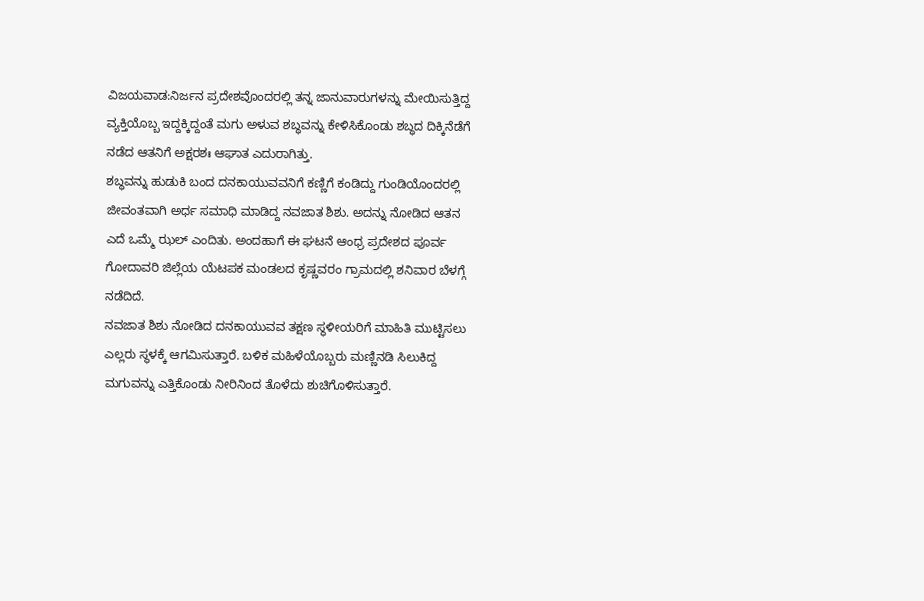ವಿಜಯವಾಡ:ನಿರ್ಜನ ಪ್ರದೇಶವೊಂದರಲ್ಲಿ ತನ್ನ ಜಾನುವಾರುಗಳನ್ನು ಮೇಯಿಸುತ್ತಿದ್ದ ವ್ಯಕ್ತಿಯೊಬ್ಬ ಇದ್ದಕ್ಕಿದ್ದಂತೆ ಮಗು ಅಳುವ ಶಬ್ಧವನ್ನು ಕೇಳಿಸಿಕೊಂಡು ಶಬ್ಧದ ದಿಕ್ಕಿನೆಡೆಗೆ ನಡೆದ ಆತನಿಗೆ ಅಕ್ಷರಶಃ ಆಘಾತ ಎದುರಾಗಿತ್ತು.
ಶಬ್ಧವನ್ನು ಹುಡುಕಿ ಬಂದ ದನಕಾಯುವವನಿಗೆ ಕಣ್ಣಿಗೆ ಕಂಡಿದ್ದು ಗುಂಡಿಯೊಂದರಲ್ಲಿ ಜೀವಂತವಾಗಿ ಅರ್ಧ ಸಮಾಧಿ ಮಾಡಿದ್ದ ನವಜಾತ ಶಿಶು. ಅದನ್ನು ನೋಡಿದ ಆತನ ಎದೆ ಒಮ್ಮೆ ಝಲ್ ಎಂದಿತು. ಅಂದಹಾಗೆ ಈ ಘಟನೆ ಆಂಧ್ರ ಪ್ರದೇಶದ ಪೂರ್ವ ಗೋದಾವರಿ ಜಿಲ್ಲೆಯ ಯೆಟಪಕ ಮಂಡಲದ ಕೃಷ್ಣವರಂ ಗ್ರಾಮದಲ್ಲಿ ಶನಿವಾರ ಬೆಳಗ್ಗೆ ನಡೆದಿದೆ.
ನವಜಾತ ಶಿಶು ನೋಡಿದ ದನಕಾಯುವವ ತಕ್ಷಣ ಸ್ಥಳೀಯರಿಗೆ ಮಾಹಿತಿ ಮುಟ್ಟಿಸಲು ಎಲ್ಲರು ಸ್ಥಳಕ್ಕೆ ಆಗಮಿಸುತ್ತಾರೆ. ಬಳಿಕ ಮಹಿಳೆಯೊಬ್ಬರು ಮಣ್ಣಿನಡಿ ಸಿಲುಕಿದ್ದ ಮಗುವನ್ನು ಎತ್ತಿಕೊಂಡು ನೀರಿನಿಂದ ತೊಳೆದು ಶುಚಿಗೊಳಿಸುತ್ತಾರೆ.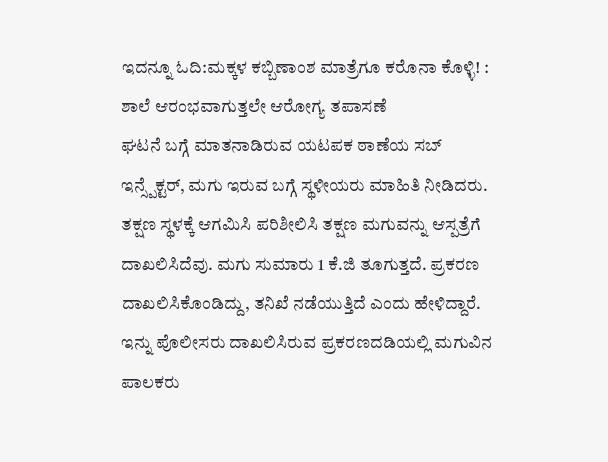ಇದನ್ನೂ ಓದಿ:ಮಕ್ಕಳ ಕಬ್ಬಿಣಾಂಶ ಮಾತ್ರೆಗೂ ಕರೊನಾ ಕೊಳ್ಳಿ! : ಶಾಲೆ ಆರಂಭವಾಗುತ್ತಲೇ ಆರೋಗ್ಯ ತಪಾಸಣೆ
ಘಟನೆ ಬಗ್ಗೆ ಮಾತನಾಡಿರುವ ಯಟಪಕ ಠಾಣೆಯ ಸಬ್ ಇನ್ಸ್ಪೆಕ್ಟರ್, ಮಗು ಇರುವ ಬಗ್ಗೆ ಸ್ಥಳೀಯರು ಮಾಹಿತಿ ನೀಡಿದರು. ತಕ್ಷಣ ಸ್ಥಳಕ್ಕೆ ಆಗಮಿಸಿ ಪರಿಶೀಲಿಸಿ ತಕ್ಷಣ ಮಗುವನ್ನು ಆಸ್ಪತ್ರೆಗೆ ದಾಖಲಿಸಿದೆವು. ಮಗು ಸುಮಾರು 1 ಕೆ.ಜಿ ತೂಗುತ್ತದೆ. ಪ್ರಕರಣ ದಾಖಲಿಸಿಕೊಂಡಿದ್ದು, ತನಿಖೆ ನಡೆಯುತ್ತಿದೆ ಎಂದು ಹೇಳಿದ್ದಾರೆ.
ಇನ್ನು ಪೊಲೀಸರು ದಾಖಲಿಸಿರುವ ಪ್ರಕರಣದಡಿಯಲ್ಲಿ ಮಗುವಿನ ಪಾಲಕರು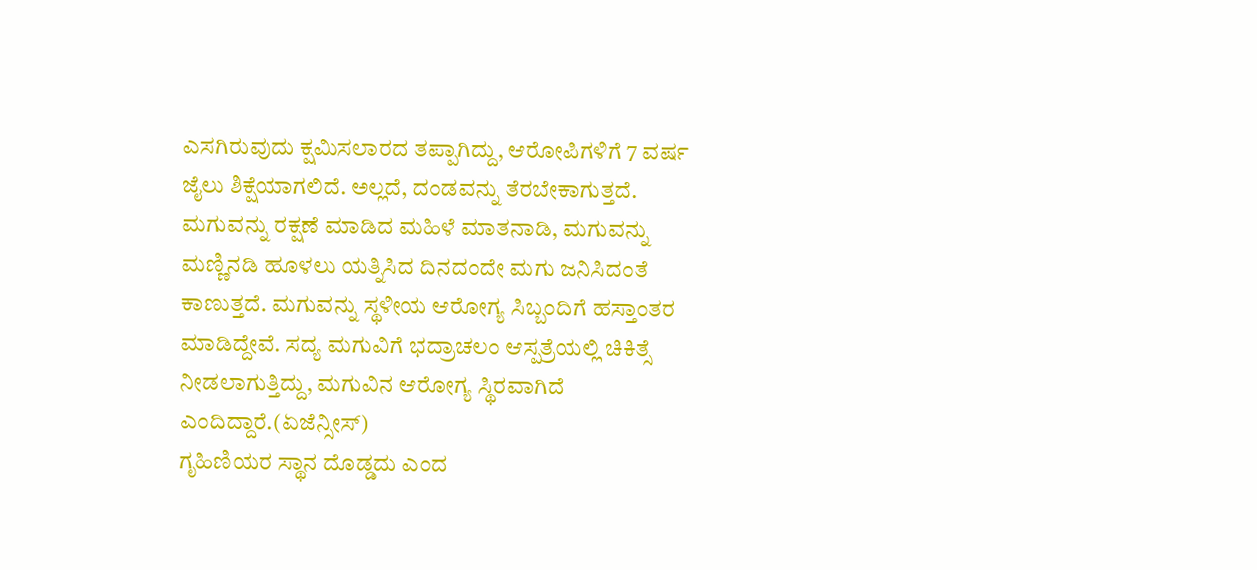ಎಸಗಿರುವುದು ಕ್ಷಮಿಸಲಾರದ ತಪ್ಪಾಗಿದ್ದು, ಆರೋಪಿಗಳಿಗೆ 7 ವರ್ಷ ಜೈಲು ಶಿಕ್ಷೆಯಾಗಲಿದೆ. ಅಲ್ಲದೆ, ದಂಡವನ್ನು ತೆರಬೇಕಾಗುತ್ತದೆ.
ಮಗುವನ್ನು ರಕ್ಷಣೆ ಮಾಡಿದ ಮಹಿಳೆ ಮಾತನಾಡಿ, ಮಗುವನ್ನು ಮಣ್ಣಿನಡಿ ಹೂಳಲು ಯತ್ನಿಸಿದ ದಿನದಂದೇ ಮಗು ಜನಿಸಿದಂತೆ ಕಾಣುತ್ತದೆ. ಮಗುವನ್ನು ಸ್ಥಳೀಯ ಆರೋಗ್ಯ ಸಿಬ್ಬಂದಿಗೆ ಹಸ್ತಾಂತರ ಮಾಡಿದ್ದೇವೆ. ಸದ್ಯ ಮಗುವಿಗೆ ಭದ್ರಾಚಲಂ ಆಸ್ಪತ್ರೆಯಲ್ಲಿ ಚಿಕಿತ್ಸೆ ನೀಡಲಾಗುತ್ತಿದ್ದು, ಮಗುವಿನ ಆರೋಗ್ಯ ಸ್ಥಿರವಾಗಿದೆ ಎಂದಿದ್ದಾರೆ.(ಏಜೆನ್ಸೀಸ್)
ಗೃಹಿಣಿಯರ ಸ್ಥಾನ ದೊಡ್ಡದು ಎಂದ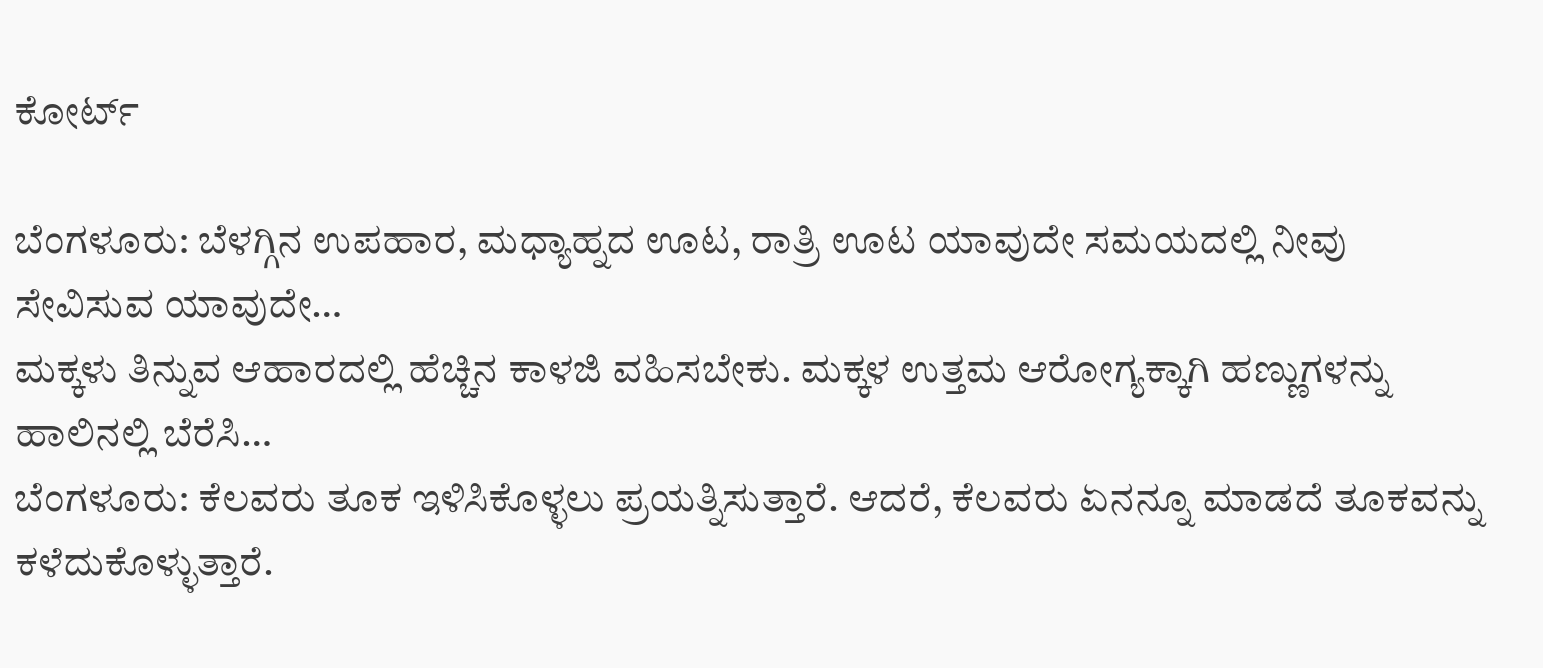ಕೋರ್ಟ್

ಬೆಂಗಳೂರು: ಬೆಳಗ್ಗಿನ ಉಪಹಾರ, ಮಧ್ಯಾಹ್ನದ ಊಟ, ರಾತ್ರಿ ಊಟ ಯಾವುದೇ ಸಮಯದಲ್ಲಿ ನೀವು ಸೇವಿಸುವ ಯಾವುದೇ…
ಮಕ್ಕಳು ತಿನ್ನುವ ಆಹಾರದಲ್ಲಿ ಹೆಚ್ಚಿನ ಕಾಳಜಿ ವಹಿಸಬೇಕು. ಮಕ್ಕಳ ಉತ್ತಮ ಆರೋಗ್ಯಕ್ಕಾಗಿ ಹಣ್ಣುಗಳನ್ನು ಹಾಲಿನಲ್ಲಿ ಬೆರೆಸಿ…
ಬೆಂಗಳೂರು: ಕೆಲವರು ತೂಕ ಇಳಿಸಿಕೊಳ್ಳಲು ಪ್ರಯತ್ನಿಸುತ್ತಾರೆ. ಆದರೆ, ಕೆಲವರು ಏನನ್ನೂ ಮಾಡದೆ ತೂಕವನ್ನು ಕಳೆದುಕೊಳ್ಳುತ್ತಾರೆ.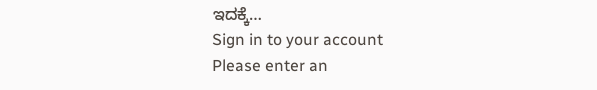ಇದಕ್ಕೆ…
Sign in to your account
Please enter an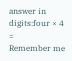answer in digits:four × 4 =
Remember me